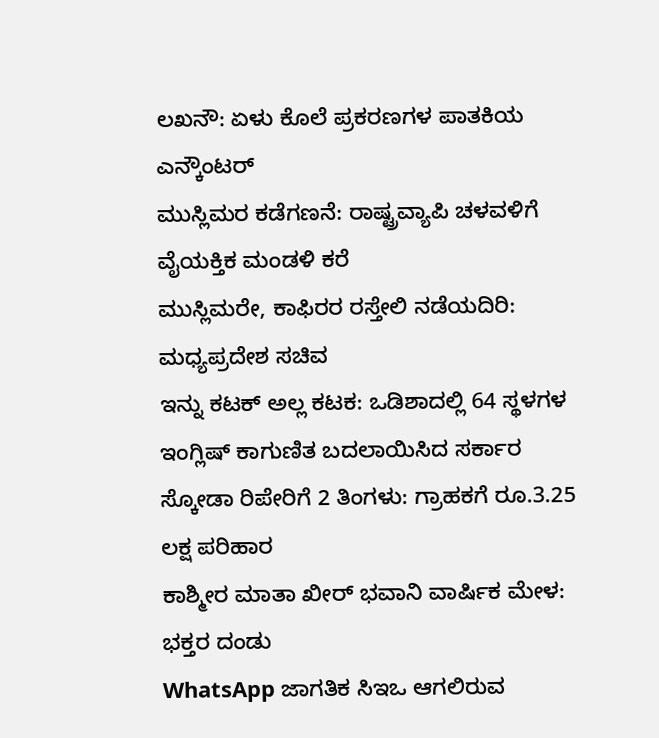ಲಖನೌ: ಏಳು ಕೊಲೆ ಪ್ರಕರಣಗಳ ಪಾತಕಿಯ ಎನ್ಕೌಂಟರ್
ಮುಸ್ಲಿಮರ ಕಡೆಗಣನೆ: ರಾಷ್ಟ್ರವ್ಯಾಪಿ ಚಳವಳಿಗೆ ವೈಯಕ್ತಿಕ ಮಂಡಳಿ ಕರೆ
ಮುಸ್ಲಿಮರೇ, ಕಾಫಿರರ ರಸ್ತೇಲಿ ನಡೆಯದಿರಿ: ಮಧ್ಯಪ್ರದೇಶ ಸಚಿವ
ಇನ್ನು ಕಟಕ್ ಅಲ್ಲ ಕಟಕ: ಒಡಿಶಾದಲ್ಲಿ 64 ಸ್ಥಳಗಳ ಇಂಗ್ಲಿಷ್ ಕಾಗುಣಿತ ಬದಲಾಯಿಸಿದ ಸರ್ಕಾರ
ಸ್ಕೋಡಾ ರಿಪೇರಿಗೆ 2 ತಿಂಗಳು: ಗ್ರಾಹಕಗೆ ರೂ.3.25 ಲಕ್ಷ ಪರಿಹಾರ
ಕಾಶ್ಮೀರ ಮಾತಾ ಖೀರ್ ಭವಾನಿ ವಾರ್ಷಿಕ ಮೇಳ: ಭಕ್ತರ ದಂಡು
WhatsApp ಜಾಗತಿಕ ಸಿಇಒ ಆಗಲಿರುವ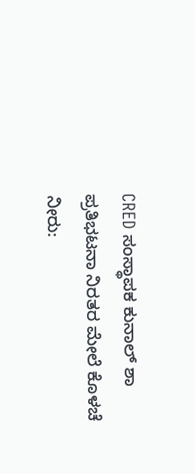CRED ಸಂಸ್ಥಾಪಕ ಕುನಾಲ್ ಶಾ
ಪ್ರತಿಭಟನಾ ನಿರತರ ಮೇಲೆ ಕೊಳಚೆ ನೀರು: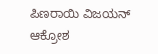ಪಿಣರಾಯಿ ವಿಜಯನ್ ಆಕ್ರೋಶ